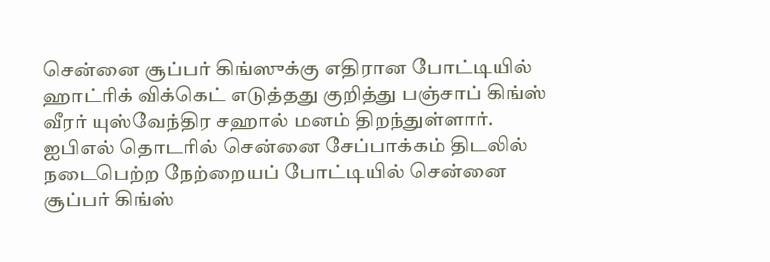சென்னை சூப்பர் கிங்ஸுக்கு எதிரான போட்டியில் ஹாட்ரிக் விக்கெட் எடுத்தது குறித்து பஞ்சாப் கிங்ஸ் வீரர் யுஸ்வேந்திர சஹால் மனம் திறந்துள்ளார்.
ஐபிஎல் தொடரில் சென்னை சேப்பாக்கம் திடலில் நடைபெற்ற நேற்றையப் போட்டியில் சென்னை சூப்பர் கிங்ஸ்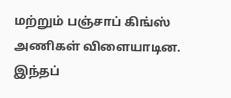மற்றும் பஞ்சாப் கிங்ஸ் அணிகள் விளையாடின. இந்தப்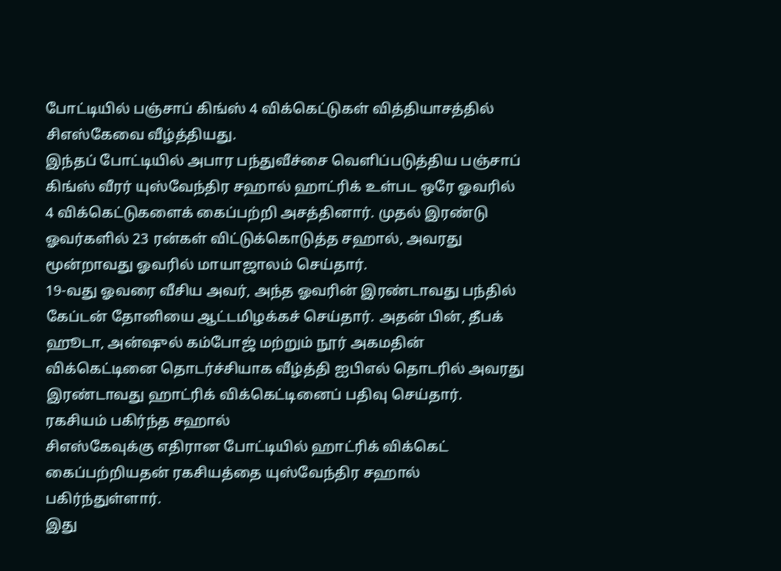போட்டியில் பஞ்சாப் கிங்ஸ் 4 விக்கெட்டுகள் வித்தியாசத்தில் சிஎஸ்கேவை வீழ்த்தியது.
இந்தப் போட்டியில் அபார பந்துவீச்சை வெளிப்படுத்திய பஞ்சாப் கிங்ஸ் வீரர் யுஸ்வேந்திர சஹால் ஹாட்ரிக் உள்பட ஒரே ஓவரில் 4 விக்கெட்டுகளைக் கைப்பற்றி அசத்தினார். முதல் இரண்டு ஓவர்களில் 23 ரன்கள் விட்டுக்கொடுத்த சஹால், அவரது மூன்றாவது ஓவரில் மாயாஜாலம் செய்தார்.
19-வது ஓவரை வீசிய அவர், அந்த ஓவரின் இரண்டாவது பந்தில் கேப்டன் தோனியை ஆட்டமிழக்கச் செய்தார். அதன் பின், தீபக் ஹூடா, அன்ஷுல் கம்போஜ் மற்றும் நூர் அகமதின் விக்கெட்டினை தொடர்ச்சியாக வீழ்த்தி ஐபிஎல் தொடரில் அவரது இரண்டாவது ஹாட்ரிக் விக்கெட்டினைப் பதிவு செய்தார்.
ரகசியம் பகிர்ந்த சஹால்
சிஎஸ்கேவுக்கு எதிரான போட்டியில் ஹாட்ரிக் விக்கெட் கைப்பற்றியதன் ரகசியத்தை யுஸ்வேந்திர சஹால் பகிர்ந்துள்ளார்.
இது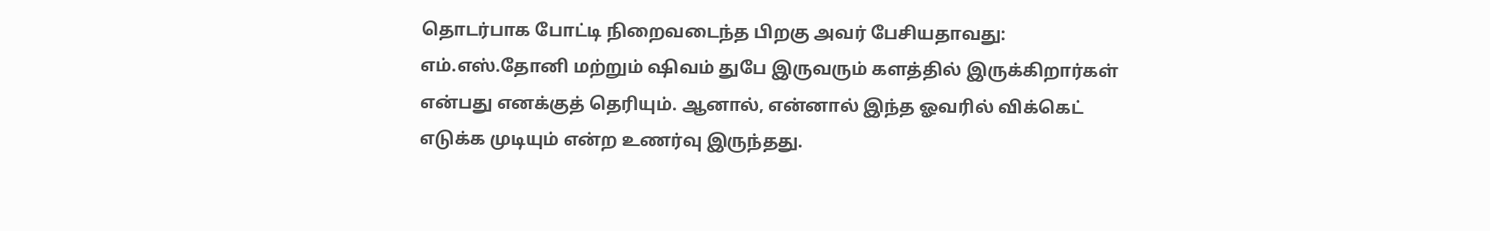தொடர்பாக போட்டி நிறைவடைந்த பிறகு அவர் பேசியதாவது: எம்.எஸ்.தோனி மற்றும் ஷிவம் துபே இருவரும் களத்தில் இருக்கிறார்கள் என்பது எனக்குத் தெரியும். ஆனால், என்னால் இந்த ஓவரில் விக்கெட் எடுக்க முடியும் என்ற உணர்வு இருந்தது.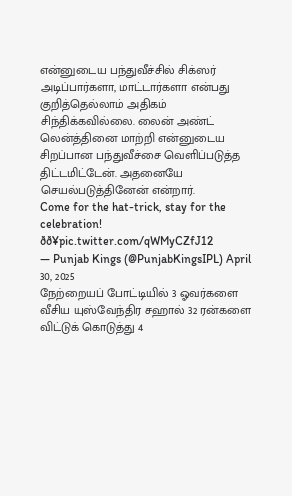என்னுடைய பந்துவீச்சில் சிக்ஸர் அடிப்பார்களா, மாட்டார்களா என்பது குறித்தெல்லாம் அதிகம் சிந்திக்கவில்லை. லைன் அண்ட் லென்த்தினை மாற்றி என்னுடைய சிறப்பான பந்துவீச்சை வெளிப்படுத்த திட்டமிட்டேன். அதனையே செயல்படுத்தினேன் என்றார்.
Come for the hat-trick, stay for the celebration! ðð¥pic.twitter.com/qWMyCZfJ12
— Punjab Kings (@PunjabKingsIPL) April 30, 2025
நேற்றையப் போட்டியில் 3 ஓவர்களை வீசிய யுஸ்வேந்திர சஹால் 32 ரன்களை விட்டுக் கொடுத்து 4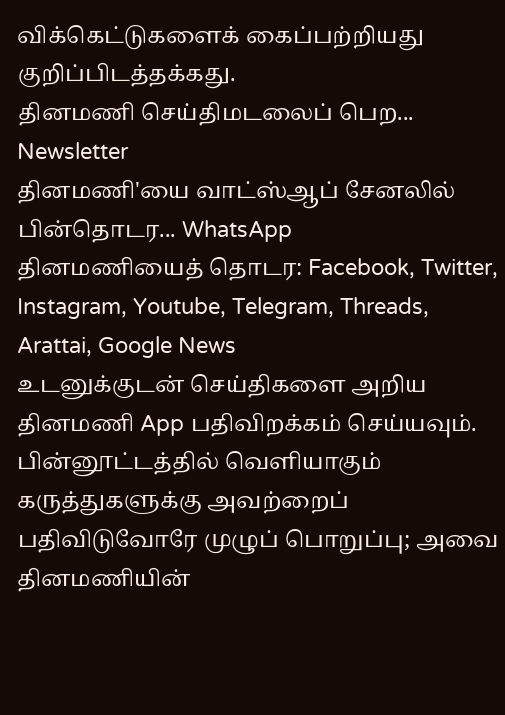விக்கெட்டுகளைக் கைப்பற்றியது குறிப்பிடத்தக்கது.
தினமணி செய்திமடலைப் பெற... Newsletter
தினமணி'யை வாட்ஸ்ஆப் சேனலில் பின்தொடர... WhatsApp
தினமணியைத் தொடர: Facebook, Twitter, Instagram, Youtube, Telegram, Threads, Arattai, Google News
உடனுக்குடன் செய்திகளை அறிய தினமணி App பதிவிறக்கம் செய்யவும்.
பின்னூட்டத்தில் வெளியாகும் கருத்துகளுக்கு அவற்றைப் பதிவிடுவோரே முழுப் பொறுப்பு; அவை தினமணியின்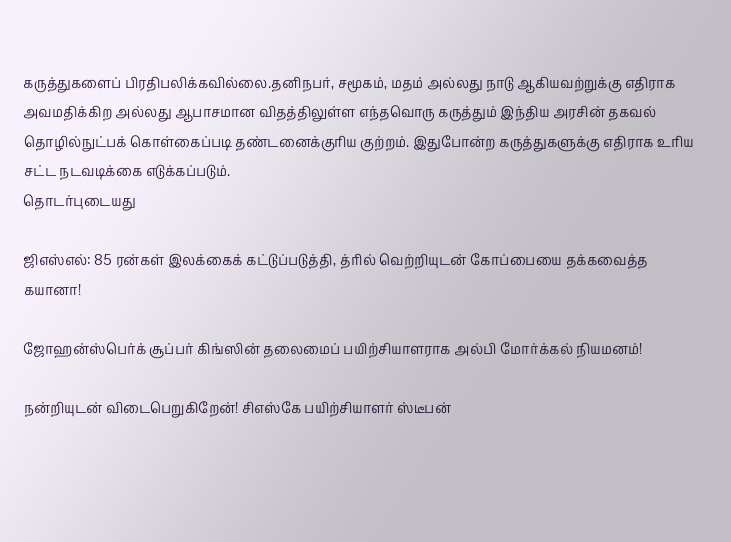கருத்துகளைப் பிரதிபலிக்கவில்லை.தனிநபர், சமூகம், மதம் அல்லது நாடு ஆகியவற்றுக்கு எதிராக அவமதிக்கிற அல்லது ஆபாசமான விதத்திலுள்ள எந்தவொரு கருத்தும் இந்திய அரசின் தகவல் தொழில்நுட்பக் கொள்கைப்படி தண்டனைக்குரிய குற்றம். இதுபோன்ற கருத்துகளுக்கு எதிராக உரிய சட்ட நடவடிக்கை எடுக்கப்படும்.
தொடர்புடையது

ஜிஎஸ்எல்: 85 ரன்கள் இலக்கைக் கட்டுப்படுத்தி, த்ரில் வெற்றியுடன் கோப்பையை தக்கவைத்த கயானா!

ஜோஹன்ஸ்பெர்க் சூப்பர் கிங்ஸின் தலைமைப் பயிற்சியாளராக அல்பி மோர்க்கல் நியமனம்!

நன்றியுடன் விடைபெறுகிறேன்! சிஎஸ்கே பயிற்சியாளர் ஸ்டீபன்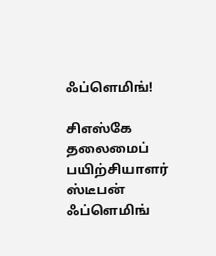ஃப்ளெமிங்!

சிஎஸ்கே தலைமைப் பயிற்சியாளர் ஸ்டீபன் ஃப்ளெமிங்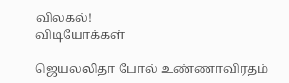விலகல்!
விடியோக்கள்

ஜெயலலிதா போல் உண்ணாவிரதம்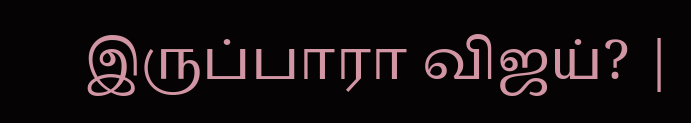இருப்பாரா விஜய்? |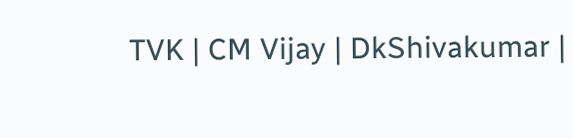TVK | CM Vijay | DkShivakumar |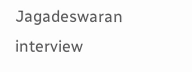Jagadeswaran interview